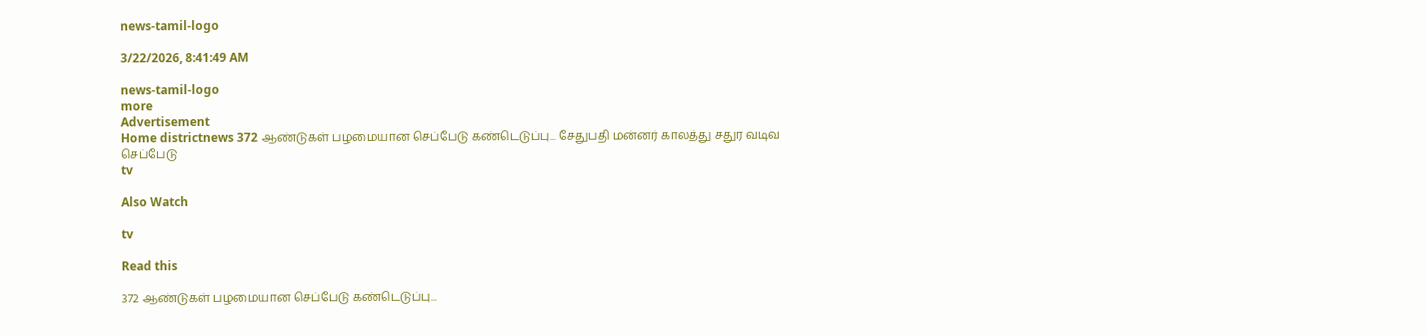news-tamil-logo

3/22/2026, 8:41:49 AM

news-tamil-logo
more
Advertisement
Home districtnews 372 ஆண்டுகள் பழமையான செப்பேடு கண்டெடுப்பு... சேதுபதி மன்னர் காலத்து சதுர வடிவ செப்பேடு
tv

Also Watch

tv

Read this

372 ஆண்டுகள் பழமையான செப்பேடு கண்டெடுப்பு...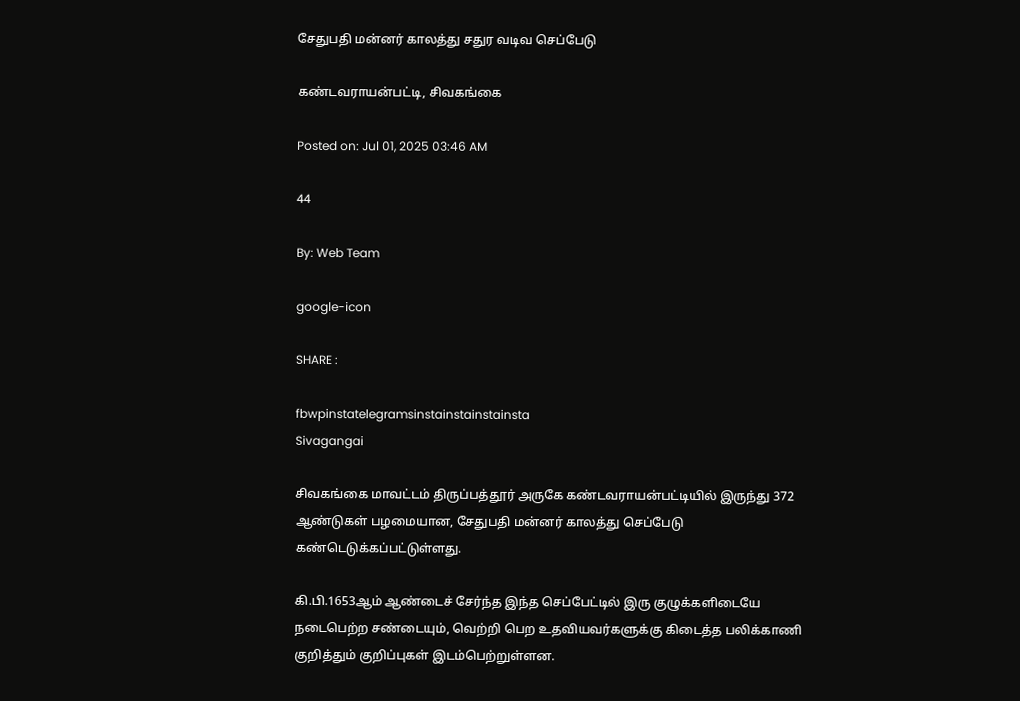சேதுபதி மன்னர் காலத்து சதுர வடிவ செப்பேடு

கண்டவராயன்பட்டி, சிவகங்கை

Posted on: Jul 01, 2025 03:46 AM

44

By: Web Team

google-icon

SHARE :

fbwpinstatelegramsinstainstainstainsta
Sivagangai

சிவகங்கை மாவட்டம் திருப்பத்தூர் அருகே கண்டவராயன்பட்டியில் இருந்து 372 ஆண்டுகள் பழமையான, சேதுபதி மன்னர் காலத்து செப்பேடு கண்டெடுக்கப்பட்டுள்ளது.

கி.பி.1653ஆம் ஆண்டைச் சேர்ந்த இந்த செப்பேட்டில் இரு குழுக்களிடையே நடைபெற்ற சண்டையும், வெற்றி பெற உதவியவர்களுக்கு கிடைத்த பலிக்காணி குறித்தும் குறிப்புகள் இடம்பெற்றுள்ளன.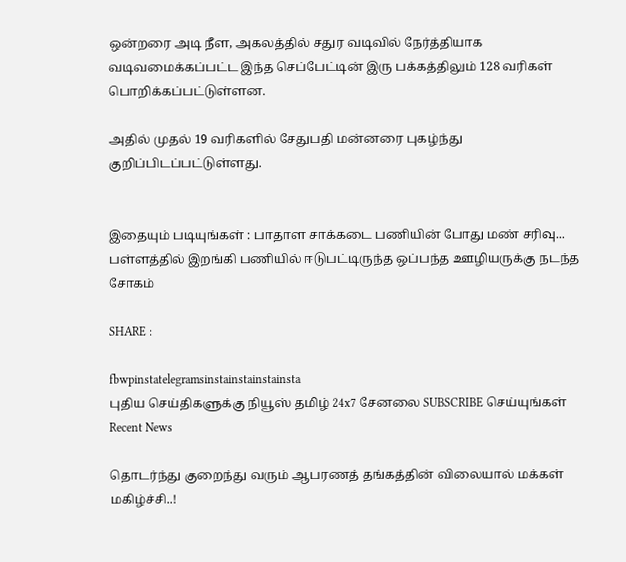ஒன்றரை அடி நீள, அகலத்தில் சதுர வடிவில் நேர்த்தியாக வடிவமைக்கப்பட்ட இந்த செப்பேட்டின் இரு பக்கத்திலும் 128 வரிகள் பொறிக்கப்பட்டுள்ளன.

அதில் முதல் 19 வரிகளில் சேதுபதி மன்னரை புகழ்ந்து குறிப்பிடப்பட்டுள்ளது.


இதையும் படியுங்கள் : பாதாள சாக்கடை பணியின் போது மண் சரிவு... பள்ளத்தில் இறங்கி பணியில் ஈடுபட்டிருந்த ஒப்பந்த ஊழியருக்கு நடந்த சோகம்

SHARE :

fbwpinstatelegramsinstainstainstainsta
புதிய செய்திகளுக்கு நியூஸ் தமிழ் 24x7 சேனலை SUBSCRIBE செய்யுங்கள்
Recent News

தொடர்ந்து குறைந்து வரும் ஆபரணத் தங்கத்தின் விலையால் மக்கள் மகிழ்ச்சி..!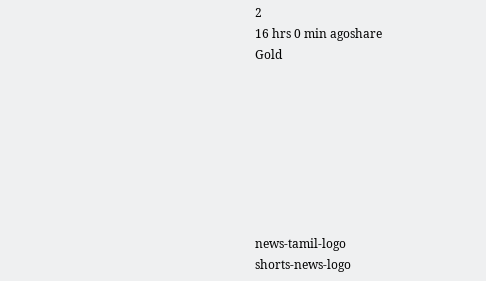2
16 hrs 0 min agoshare
Gold








news-tamil-logo
shorts-news-logo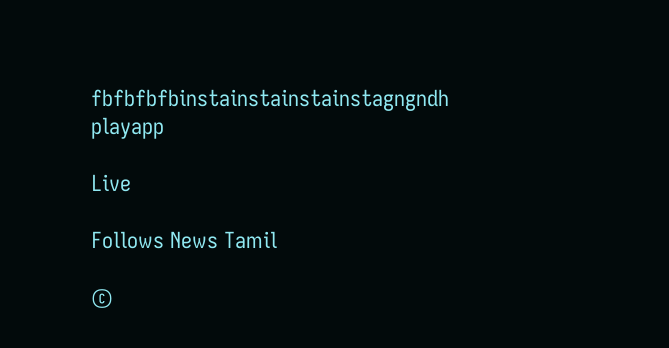fbfbfbfbinstainstainstainstagngndh
playapp

Live

Follows News Tamil

©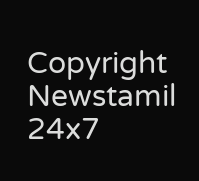Copyright Newstamil 24x7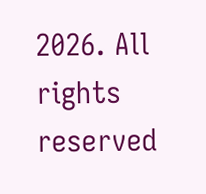2026. All rights reserved